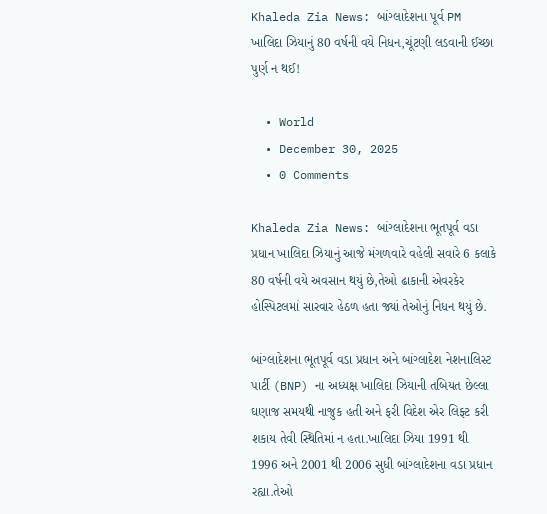Khaleda Zia News: બાંગ્લાદેશના પૂર્વ PM ખાલિદા ઝિયાનું 80 વર્ષની વયે નિધન,ચૂંટણી લડવાની ઈચ્છા પુર્ણ ન થઈ!

  • World
  • December 30, 2025
  • 0 Comments

Khaleda Zia News: બાંગ્લાદેશના ભૂતપૂર્વ વડા પ્રધાન ખાલિદા ઝિયાનું આજે મંગળવારે વહેલી સવારે 6 કલાકે 80 વર્ષની વયે અવસાન થયું છે,તેઓ ઢાકાની એવરકેર હોસ્પિટલમાં સારવાર હેઠળ હતા જ્યાં તેઓનું નિધન થયું છે.

બાંગ્લાદેશના ભૂતપૂર્વ વડા પ્રધાન અને બાંગ્લાદેશ નેશનાલિસ્ટ પાર્ટી (BNP) ના અધ્યક્ષ ખાલિદા ઝિયાની તબિયત છેલ્લા ઘણાજ સમયથી નાજુક હતી અને ફરી વિદેશ એર લિફ્ટ કરી શકાય તેવી સ્થિતિમાં ન હતા.ખાલિદા ઝિયા 1991 થી 1996 અને 2001 થી 2006 સુધી બાંગ્લાદેશના વડા પ્રધાન રહ્યા.તેઓ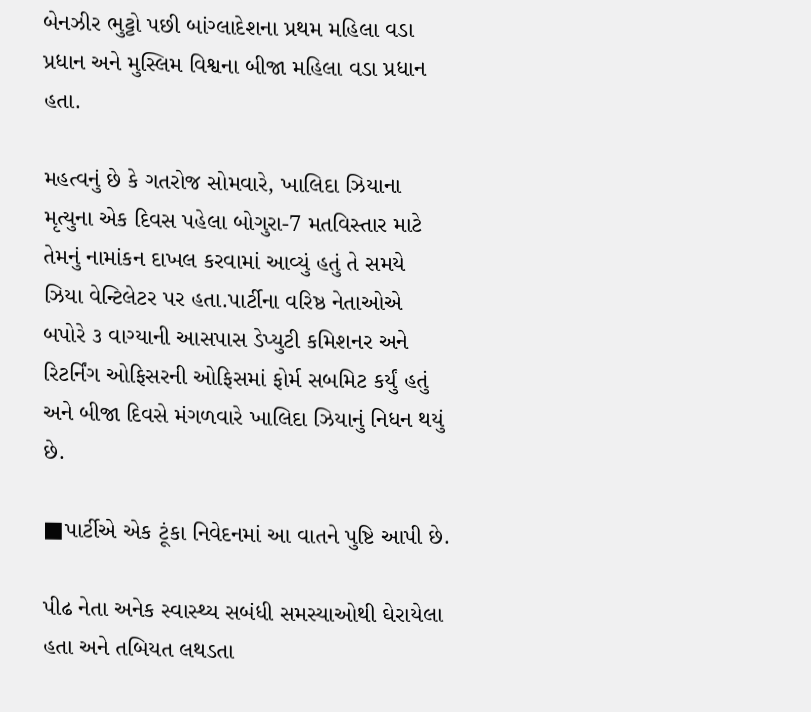બેનઝીર ભુટ્ટો પછી બાંગ્લાદેશના પ્રથમ મહિલા વડા પ્રધાન અને મુસ્લિમ વિશ્વના બીજા મહિલા વડા પ્રધાન હતા.

મહત્વનું છે કે ગતરોજ સોમવારે, ખાલિદા ઝિયાના મૃત્યુના એક દિવસ પહેલા બોગુરા-7 મતવિસ્તાર માટે તેમનું નામાંકન દાખલ કરવામાં આવ્યું હતું તે સમયે ઝિયા વેન્ટિલેટર પર હતા.પાર્ટીના વરિષ્ઠ નેતાઓએ બપોરે ૩ વાગ્યાની આસપાસ ડેપ્યુટી કમિશનર અને રિટર્નિંગ ઓફિસરની ઓફિસમાં ફોર્મ સબમિટ કર્યું હતું અને બીજા દિવસે મંગળવારે ખાલિદા ઝિયાનું નિધન થયું છે.

■પાર્ટીએ એક ટૂંકા નિવેદનમાં આ વાતને પુષ્ટિ આપી છે.

પીઢ નેતા અનેક સ્વાસ્થ્ય સબંધી સમસ્યાઓથી ઘેરાયેલા હતા અને તબિયત લથડતા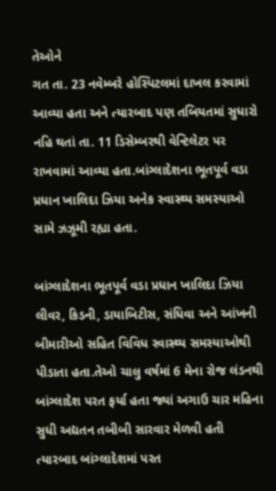તેઓને
ગત તા. 23 નવેમ્બરે હોસ્પિટલમાં દાખલ કરવામાં આવ્યા હતા અને ત્યારબાદ પણ તબિયતમાં સુધારો નહિ થતાં તા. 11 ડિસેમ્બરથી વેન્ટિલેટર પર રાખવામાં આવ્યા હતા.બાંગ્લાદેશના ભૂતપૂર્વ વડા પ્રધાન ખાલિદા ઝિયા અનેક સ્વાસ્થ્ય સમસ્યાઓ સામે ઝઝૂમી રહ્યા હતા.

બાંગ્લાદેશના ભૂતપૂર્વ વડા પ્રધાન ખાલિદા ઝિયા લીવર, કિડની, ડાયાબિટીસ, સંધિવા અને આંખની બીમારીઓ સહિત વિવિધ સ્વાસ્થ્ય સમસ્યાઓથી પીડાતા હતા.તેઓ ચાલુ વર્ષમાં 6 મેના રોજ લંડનથી બાંગ્લાદેશ પરત ફર્યા હતા જ્યાં અગાઉ ચાર મહિના સુધી અદ્યતન તબીબી સારવાર મેળવી હતી ત્યારબાદ બાંગ્લાદેશમાં પરત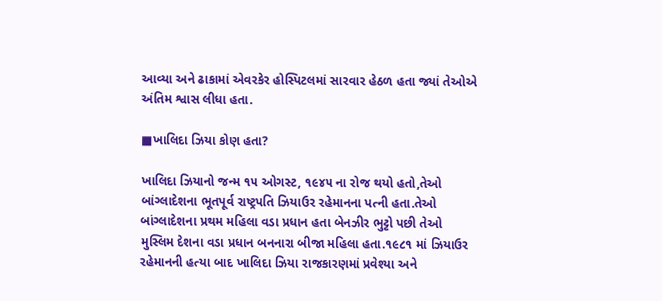આવ્યા અને ઢાકામાં એવરકેર હોસ્પિટલમાં સારવાર હેઠળ હતા જ્યાં તેઓએ અંતિમ શ્વાસ લીધા હતા.

■ખાલિદા ઝિયા કોણ હતા?

ખાલિદા ઝિયાનો જન્મ ૧૫ ઓગસ્ટ, ૧૯૪૫ ના રોજ થયો હતો,તેઓ બાંગ્લાદેશના ભૂતપૂર્વ રાષ્ટ્રપતિ ઝિયાઉર રહેમાનના પત્ની હતા.તેઓ બાંગ્લાદેશના પ્રથમ મહિલા વડા પ્રધાન હતા બેનઝીર ભુટ્ટો પછી તેઓ મુસ્લિમ દેશના વડા પ્રધાન બનનારા બીજા મહિલા હતા.૧૯૮૧ માં ઝિયાઉર રહેમાનની હત્યા બાદ ખાલિદા ઝિયા રાજકારણમાં પ્રવેશ્યા અને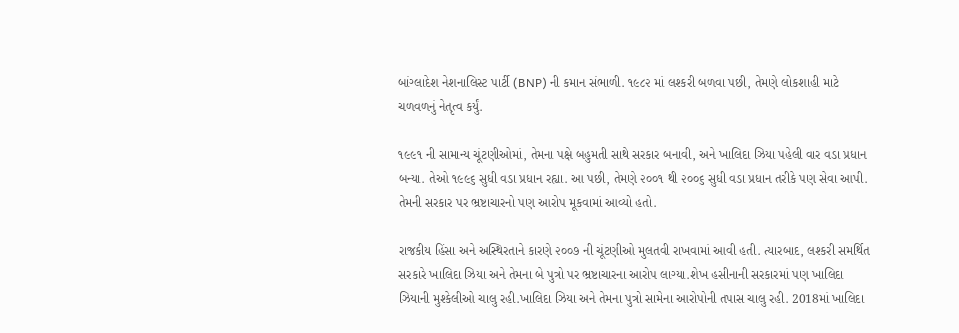બાંગ્લાદેશ નેશનાલિસ્ટ પાર્ટી (BNP) ની કમાન સંભાળી. ૧૯૮૨ માં લશ્કરી બળવા પછી, તેમણે લોકશાહી માટે ચળવળનું નેતૃત્વ કર્યું.

૧૯૯૧ ની સામાન્ય ચૂંટણીઓમાં, તેમના પક્ષે બહુમતી સાથે સરકાર બનાવી, અને ખાલિદા ઝિયા પહેલી વાર વડા પ્રધાન બન્યા. તેઓ ૧૯૯૬ સુધી વડા પ્રધાન રહ્યા. આ પછી, તેમણે ૨૦૦૧ થી ૨૦૦૬ સુધી વડા પ્રધાન તરીકે પણ સેવા આપી. તેમની સરકાર પર ભ્રષ્ટાચારનો પણ આરોપ મૂકવામાં આવ્યો હતો.

રાજકીય હિંસા અને અસ્થિરતાને કારણે ૨૦૦૭ ની ચૂંટણીઓ મુલતવી રાખવામાં આવી હતી. ત્યારબાદ, લશ્કરી સમર્થિત સરકારે ખાલિદા ઝિયા અને તેમના બે પુત્રો પર ભ્રષ્ટાચારના આરોપ લાગ્યા.શેખ હસીનાની સરકારમાં પણ ખાલિદા ઝિયાની મુશ્કેલીઓ ચાલુ રહી.ખાલિદા ઝિયા અને તેમના પુત્રો સામેના આરોપોની તપાસ ચાલુ રહી. 2018માં ખાલિદા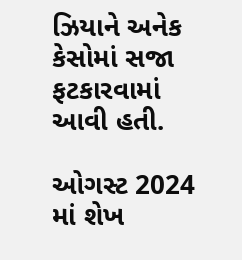ઝિયાને અનેક કેસોમાં સજા ફટકારવામાં આવી હતી.

ઓગસ્ટ 2024 માં શેખ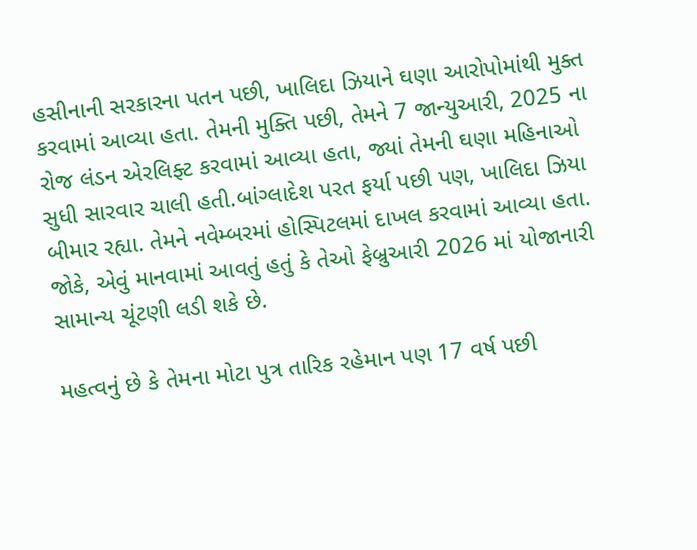હસીનાની સરકારના પતન પછી, ખાલિદા ઝિયાને ઘણા આરોપોમાંથી મુક્ત કરવામાં આવ્યા હતા. તેમની મુક્તિ પછી, તેમને 7 જાન્યુઆરી, 2025 ના રોજ લંડન એરલિફ્ટ કરવામાં આવ્યા હતા, જ્યાં તેમની ઘણા મહિનાઓ સુધી સારવાર ચાલી હતી.બાંગ્લાદેશ પરત ફર્યા પછી પણ, ખાલિદા ઝિયા બીમાર રહ્યા. તેમને નવેમ્બરમાં હોસ્પિટલમાં દાખલ કરવામાં આવ્યા હતા. જોકે, એવું માનવામાં આવતું હતું કે તેઓ ફેબ્રુઆરી 2026 માં યોજાનારી સામાન્ય ચૂંટણી લડી શકે છે.

મહત્વનું છે કે તેમના મોટા પુત્ર તારિક રહેમાન પણ 17 વર્ષ પછી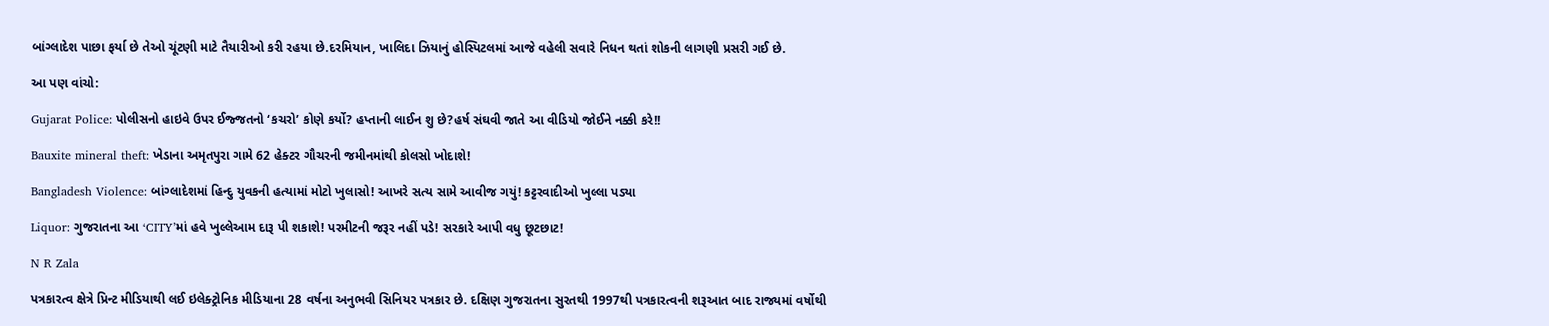બાંગ્લાદેશ પાછા ફર્યા છે તેઓ ચૂંટણી માટે તૈયારીઓ કરી રહયા છે.દરમિયાન, ખાલિદા ઝિયાનું હોસ્પિટલમાં આજે વહેલી સવારે નિધન થતાં શોકની લાગણી પ્રસરી ગઈ છે.

આ પણ વાંચો:

Gujarat Police: પોલીસનો હાઇવે ઉપર ઈજ્જતનો ‘કચરો’ કોણે કર્યો? હપ્તાની લાઈન શુ છે?હર્ષ સંઘવી જાતે આ વીડિયો જોઈને નક્કી કરે!!

Bauxite mineral theft: ખેડાના અમૃતપુરા ગામે 62 હેક્ટર ગૌચરની જમીનમાંથી કોલસો ખોદાશે!

Bangladesh Violence: બાંગ્લાદેશમાં હિન્દુ યુવકની હત્યામાં મોટો ખુલાસો! આખરે સત્ય સામે આવીજ ગયું! કટ્ટરવાદીઓ ખુલ્લા પડ્યા

Liquor: ગુજરાતના આ ‘CITY’માં હવે ખુલ્લેઆમ દારૂ પી શકાશે! પરમીટની જરૂર નહીં પડે! સરકારે આપી વધુ છૂટછાટ!

N R Zala

પત્રકારત્વ ક્ષેત્રે પ્રિન્ટ મીડિયાથી લઈ ઇલેક્ટ્રોનિક મીડિયાના 28 વર્ષના અનુભવી સિનિયર પત્રકાર છે. દક્ષિણ ગુજરાતના સુરતથી 1997થી પત્રકારત્વની શરૂઆત બાદ રાજ્યમાં વર્ષોથી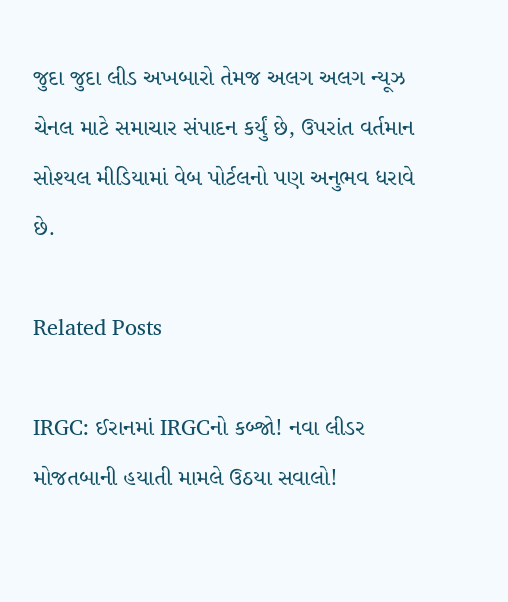જુદા જુદા લીડ અખબારો તેમજ અલગ અલગ ન્યૂઝ ચેનલ માટે સમાચાર સંપાદન કર્યું છે, ઉપરાંત વર્તમાન સોશ્યલ મીડિયામાં વેબ પોર્ટલનો પણ અનુભવ ધરાવે છે.

Related Posts

IRGC: ઈરાનમાં IRGCનો કબ્જો! નવા લીડર મોજતબાની હયાતી મામલે ઉઠયા સવાલો!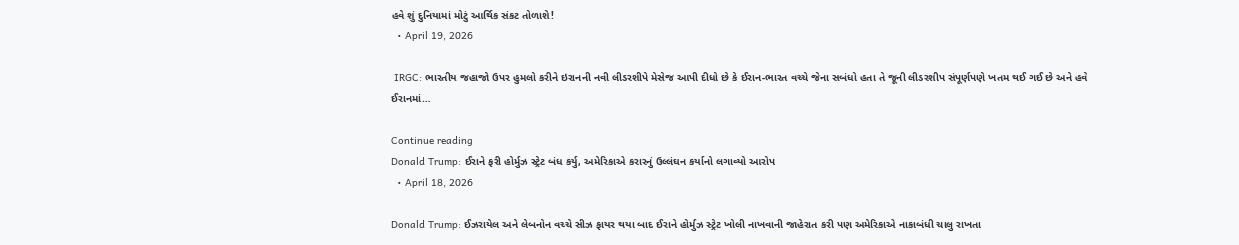હવે શું દુનિયામાં મોટું આર્થિક સંકટ તોળાશે!
  • April 19, 2026

 IRGC: ભારતીય જહાજો ઉપર હુમલો કરીને ઇરાનની નવી લીડરશીપે મેસેજ આપી દીધો છે કે ઈરાન-ભારત વચ્ચે જેના સબંધો હતા તે જૂની લીડરશીપ સંપૂર્ણપણે ખતમ થઈ ગઈ છે અને હવે ઈરાનમાં…

Continue reading
Donald Trump: ઈરાને ફરી હોર્મુઝ સ્ટ્રેટ બંધ કર્યુ, અમેરિકાએ કરારનું ઉલ્લંઘન કર્યાનો લગાવ્યો આરોપ
  • April 18, 2026

Donald Trump: ઈઝરાયેલ અને લેબનોન વચ્ચે સીઝ ફાયર થયા બાદ ઈરાને હોર્મુઝ સ્ટ્રેટ ખોલી નાખવાની જાહેરાત કરી પણ અમેરિકાએ નાકાબંધી ચાલુ રાખતા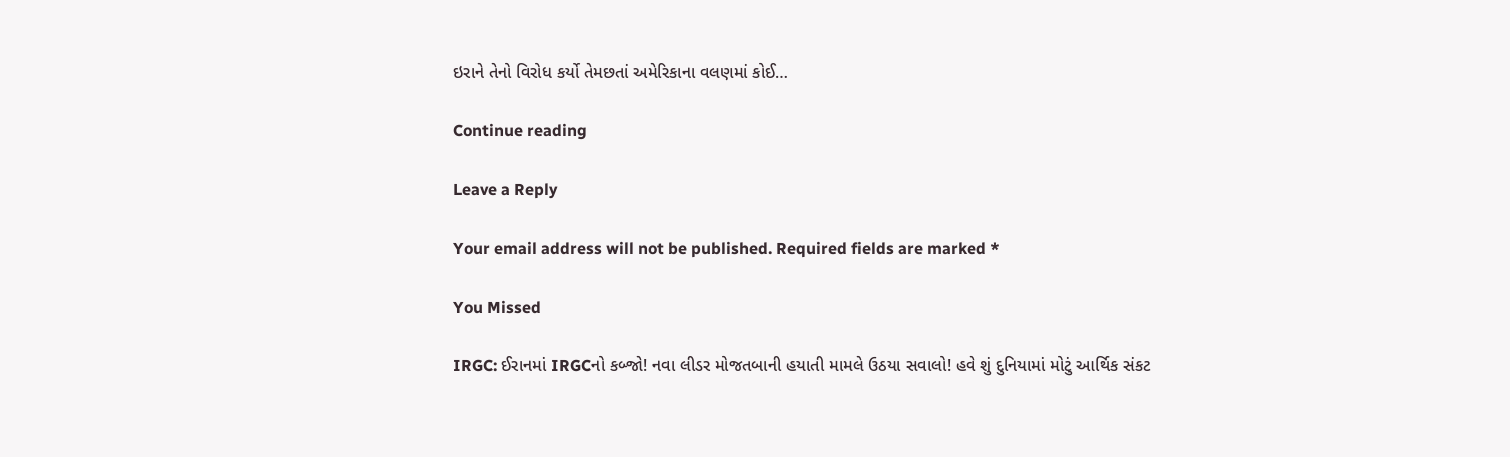ઇરાને તેનો વિરોધ કર્યો તેમછતાં અમેરિકાના વલણમાં કોઈ…

Continue reading

Leave a Reply

Your email address will not be published. Required fields are marked *

You Missed

IRGC: ઈરાનમાં IRGCનો કબ્જો! નવા લીડર મોજતબાની હયાતી મામલે ઉઠયા સવાલો! હવે શું દુનિયામાં મોટું આર્થિક સંકટ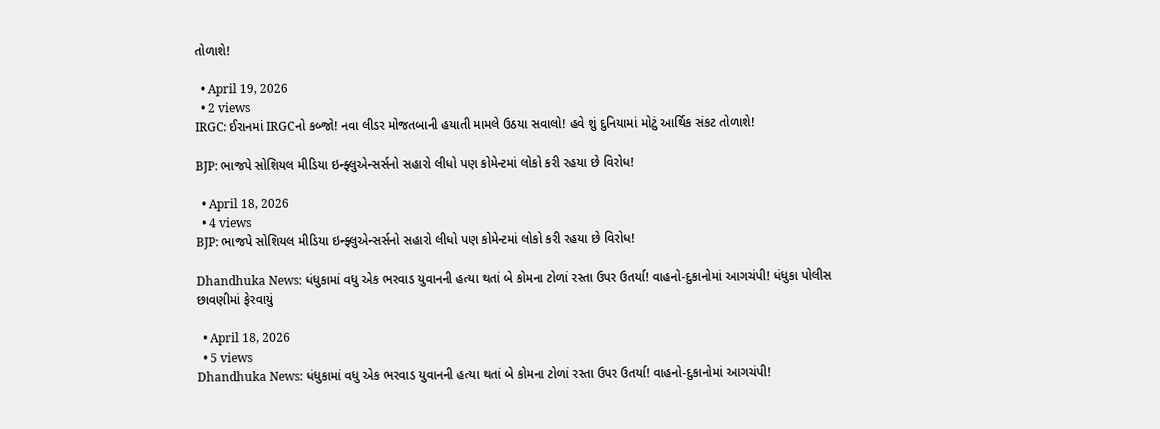તોળાશે!

  • April 19, 2026
  • 2 views
IRGC: ઈરાનમાં IRGCનો કબ્જો! નવા લીડર મોજતબાની હયાતી મામલે ઉઠયા સવાલો! હવે શું દુનિયામાં મોટું આર્થિક સંકટ તોળાશે!

BJP: ભાજપે સોશિયલ મીડિયા ઇન્ફ્લુએન્સર્સનો સહારો લીધો પણ કોમેન્ટમાં લોકો કરી રહયા છે વિરોધ!

  • April 18, 2026
  • 4 views
BJP: ભાજપે સોશિયલ મીડિયા ઇન્ફ્લુએન્સર્સનો સહારો લીધો પણ કોમેન્ટમાં લોકો કરી રહયા છે વિરોધ!

Dhandhuka News: ધંધુકામાં વધુ એક ભરવાડ યુવાનની હત્યા થતાં બે કોમના ટોળાં રસ્તા ઉપર ઉતર્યા! વાહનો-દુકાનોમાં આગચંપી! ધંધુકા પોલીસ છાવણીમાં ફેરવાયું

  • April 18, 2026
  • 5 views
Dhandhuka News: ધંધુકામાં વધુ એક ભરવાડ યુવાનની હત્યા થતાં બે કોમના ટોળાં રસ્તા ઉપર ઉતર્યા! વાહનો-દુકાનોમાં આગચંપી!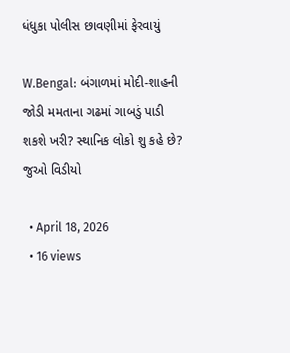ધંધુકા પોલીસ છાવણીમાં ફેરવાયું

W.Bengal: બંગાળમાં મોદી-શાહની જોડી મમતાના ગઢમાં ગાબડું પાડી શકશે ખરી? સ્થાનિક લોકો શુ કહે છે? જુઓ વિડીયો

  • April 18, 2026
  • 16 views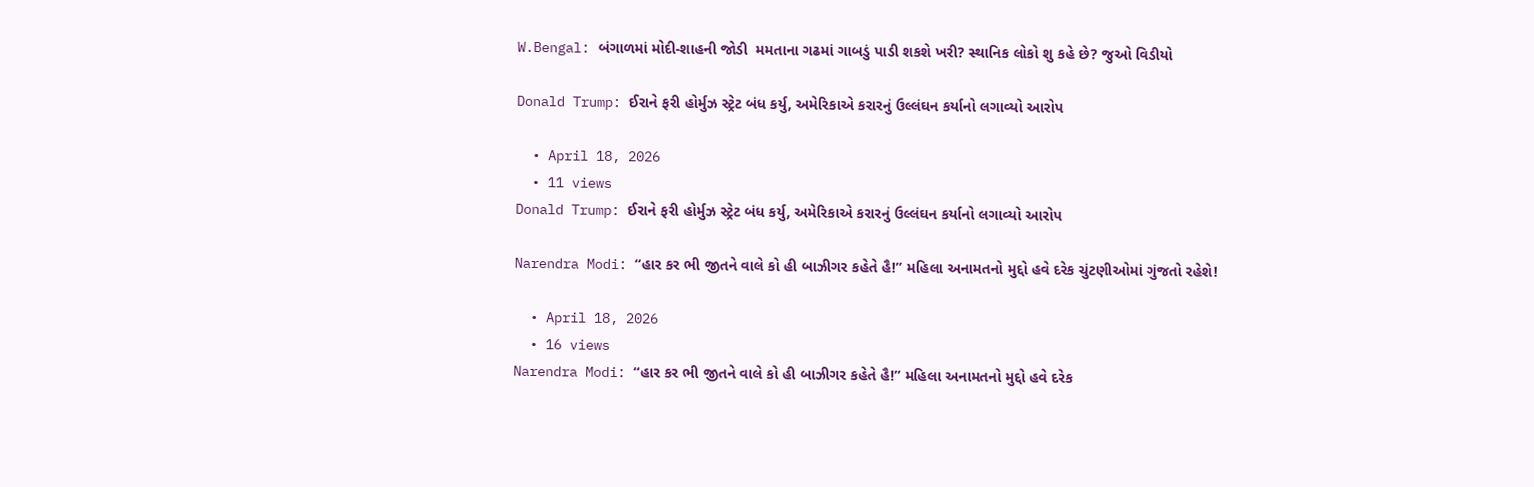W.Bengal: બંગાળમાં મોદી-શાહની જોડી  મમતાના ગઢમાં ગાબડું પાડી શકશે ખરી? સ્થાનિક લોકો શુ કહે છે? જુઓ વિડીયો

Donald Trump: ઈરાને ફરી હોર્મુઝ સ્ટ્રેટ બંધ કર્યુ, અમેરિકાએ કરારનું ઉલ્લંઘન કર્યાનો લગાવ્યો આરોપ

  • April 18, 2026
  • 11 views
Donald Trump: ઈરાને ફરી હોર્મુઝ સ્ટ્રેટ બંધ કર્યુ, અમેરિકાએ કરારનું ઉલ્લંઘન કર્યાનો લગાવ્યો આરોપ

Narendra Modi: “હાર કર ભી જીતને વાલે કો હી બાઝીગર કહેતે હૈ!” મહિલા અનામતનો મુદ્દો હવે દરેક ચુંટણીઓમાં ગુંજતો રહેશે!

  • April 18, 2026
  • 16 views
Narendra Modi: “હાર કર ભી જીતને વાલે કો હી બાઝીગર કહેતે હૈ!” મહિલા અનામતનો મુદ્દો હવે દરેક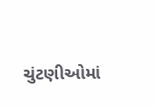ચુંટણીઓમાં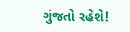ગુંજતો રહેશે!